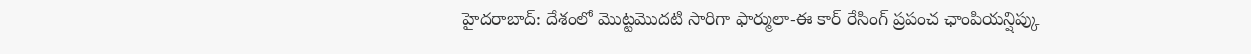హైదరాబాద్: దేశంలో మొట్టమొదటి సారిగా ఫార్ములా-ఈ కార్ రేసింగ్ ప్రపంచ ఛాంపియన్షిప్కు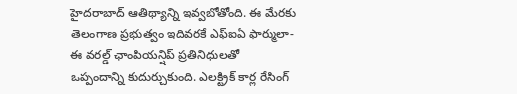హైదరాబాద్ ఆతిథ్యాన్ని ఇవ్వబోతోంది. ఈ మేరకు తెలంగాణ ప్రభుత్వం ఇదివరకే ఎఫ్ఐఏ ఫార్ములా-ఈ వరల్డ్ ఛాంపియన్షిప్ ప్రతినిధులతో ఒప్పందాన్ని కుదుర్చుకుంది. ఎలక్ట్రిక్ కార్ల రేసింగ్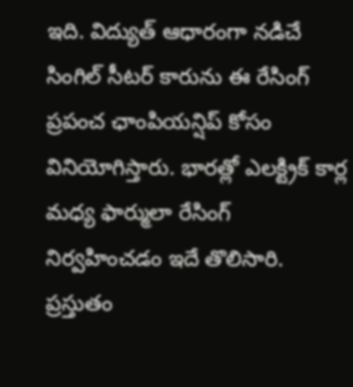ఇది. విద్యుత్ ఆధారంగా నడిచే సింగిల్ సీటర్ కారును ఈ రేసింగ్ ప్రపంచ ఛాంపియన్షిప్ కోసం వినియోగిస్తారు. భారత్లో ఎలక్ట్రిక్ కార్ల మధ్య ఫార్ములా రేసింగ్ నిర్వహించడం ఇదే తొలిసారి.
ప్రస్తుతం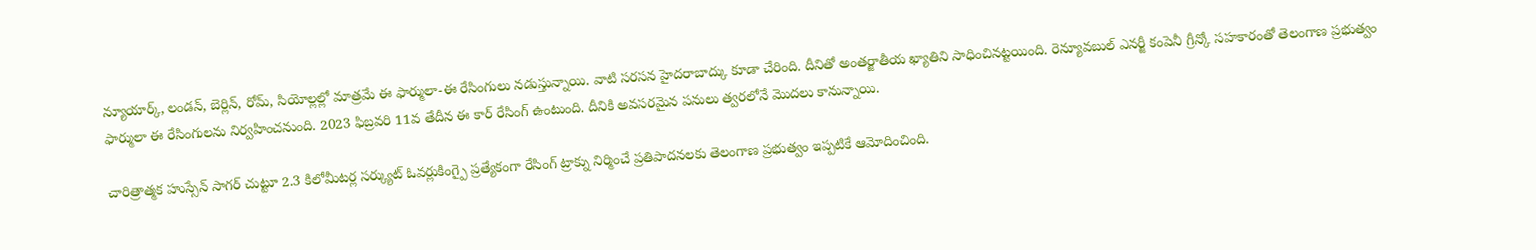న్యూయార్క్, లండన్, బెర్లిన్, రోమ్, సియోల్లల్లో మాత్రమే ఈ ఫార్ములా-ఈ రేసింగులు నడుస్తున్నాయి. వాటి సరసన హైదరాబాద్కు కూడా చేరింది. దీనితో అంతర్జాతీయ ఖ్యాతిని సాధించినట్టయింది. రెన్యూవబుల్ ఎనర్జీ కంపెనీ గ్రీన్కో సహకారంతో తెలంగాణ ప్రభుత్వం ఫార్ములా ఈ రేసింగులను నిర్వహించనుంది. 2023 ఫిబ్రవరి 11వ తేదీన ఈ కార్ రేసింగ్ ఉంటుంది. దీనికి అవసరమైన పనులు త్వరలోనే మొదలు కానున్నాయి.

చారిత్రాత్మక హుస్సేన్ సాగర్ చుట్టూ 2.3 కిలోమీటర్ల సర్క్యుట్ ఓవర్లుకింగ్పై ప్రత్యేకంగా రేసింగ్ ట్రాక్ను నిర్మించే ప్రతిపాదనలకు తెలంగాణ ప్రభుత్వం ఇప్పటికే ఆమోదించింది.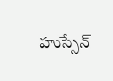హుస్సేన్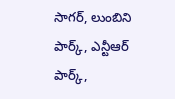సాగర్, లుంబిని పార్క్, ఎన్టీఆర్ పార్క్,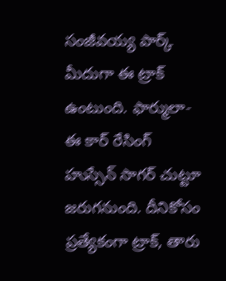సంజీవయ్య పార్క్ మీదుగా ఈ ట్రాక్ ఉంటుంది. ఫార్ములా-ఈ కార్ రేసింగ్ హుస్సేన్ సాగర్ చుట్టూ జరుగనుంది. దీనికోసం ప్రత్యేకంగా ట్రాక్, తారు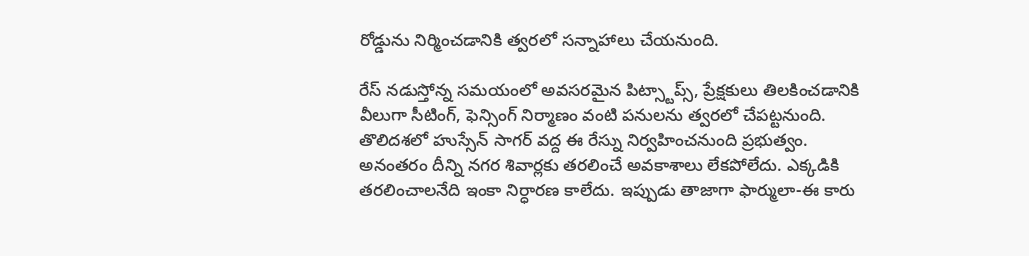రోడ్డును నిర్మించడానికి త్వరలో సన్నాహాలు చేయనుంది.

రేస్ నడుస్తోన్న సమయంలో అవసరమైన పిట్స్టాప్స్, ప్రేక్షకులు తిలకించడానికి వీలుగా సీటింగ్, ఫెన్సింగ్ నిర్మాణం వంటి పనులను త్వరలో చేపట్టనుంది. తొలిదశలో హుస్సేన్ సాగర్ వద్ద ఈ రేస్ను నిర్వహించనుంది ప్రభుత్వం. అనంతరం దీన్ని నగర శివార్లకు తరలించే అవకాశాలు లేకపోలేదు. ఎక్కడికి తరలించాలనేది ఇంకా నిర్ధారణ కాలేదు. ఇప్పుడు తాజాగా ఫార్ములా-ఈ కారు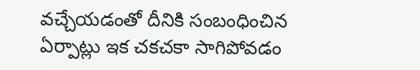వచ్చేయడంతో దీనికి సంబంధించిన ఏర్పాట్లు ఇక చకచకా సాగిపోవడం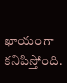ఖాయంగా కనిపిస్తోంది.